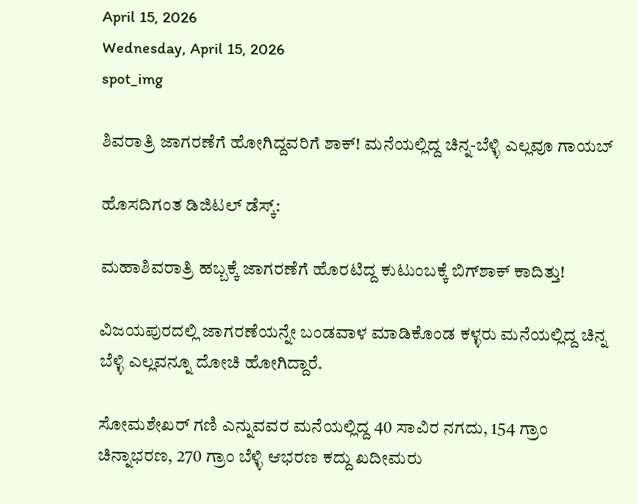April 15, 2026
Wednesday, April 15, 2026
spot_img

ಶಿವರಾತ್ರಿ ಜಾಗರಣೆಗೆ ಹೋಗಿದ್ದವರಿಗೆ ಶಾಕ್‌! ಮನೆಯಲ್ಲಿದ್ದ ಚಿನ್ನ-ಬೆಳ್ಳಿ ಎಲ್ಲವೂ ಗಾಯಬ್‌

ಹೊಸದಿಗಂತ ಡಿಜಿಟಲ್‌ ಡೆಸ್ಕ್‌:

ಮಹಾಶಿವರಾತ್ರಿ ಹಬ್ಬಕ್ಕೆ ಜಾಗರಣೆಗೆ ಹೊರಟಿದ್ದ ಕುಟುಂಬಕ್ಕೆ ಬಿಗ್‌ಶಾಕ್‌ ಕಾದಿತ್ತು!

ವಿಜಯಪುರದಲ್ಲಿ ಜಾಗರಣೆಯನ್ನೇ ಬಂಡವಾಳ ಮಾಡಿಕೊಂಡ ಕಳ್ಳರು ಮನೆಯಲ್ಲಿದ್ದ ಚಿನ್ನ ಬೆಳ್ಳಿ ಎಲ್ಲವನ್ನೂ ದೋಚಿ ಹೋಗಿದ್ದಾರೆ.

ಸೋಮಶೇಖರ್‌ ಗಣಿ ಎನ್ನುವವರ ಮನೆಯಲ್ಲಿದ್ದ 40 ಸಾವಿರ ನಗದು, 154 ಗ್ರಾಂ ಚಿನ್ನಾಭರಣ, 270 ಗ್ರಾಂ ಬೆಳ್ಳಿ ಆಭರಣ ಕದ್ದು ಖದೀಮರು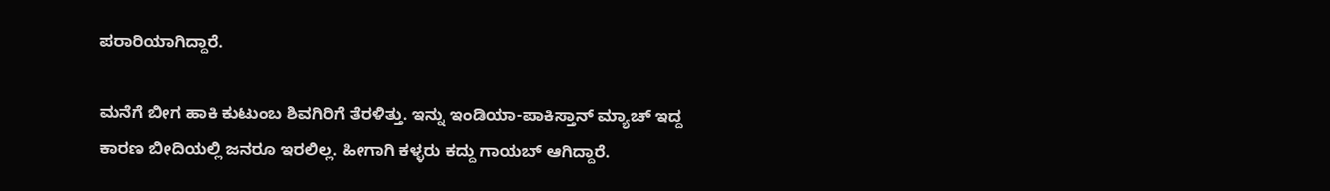ಪರಾರಿಯಾಗಿದ್ದಾರೆ.

ಮನೆಗೆ ಬೀಗ ಹಾಕಿ ಕುಟುಂಬ ಶಿವಗಿರಿಗೆ ತೆರಳಿತ್ತು. ಇನ್ನು ಇಂಡಿಯಾ-ಪಾಕಿಸ್ತಾನ್‌ ಮ್ಯಾಚ್‌ ಇದ್ದ ಕಾರಣ ಬೀದಿಯಲ್ಲಿ ಜನರೂ ಇರಲಿಲ್ಲ. ಹೀಗಾಗಿ ಕಳ್ಳರು ಕದ್ದು ಗಾಯಬ್‌ ಆಗಿದ್ದಾರೆ.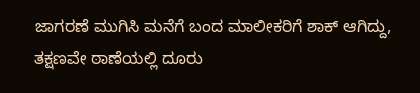ಜಾಗರಣೆ ಮುಗಿಸಿ ಮನೆಗೆ ಬಂದ ಮಾಲೀಕರಿಗೆ ಶಾಕ್‌ ಆಗಿದ್ದು, ತಕ್ಷಣವೇ ಠಾಣೆಯಲ್ಲಿ ದೂರು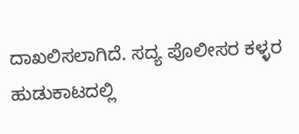ದಾಖಲಿಸಲಾಗಿದೆ. ಸದ್ಯ ಪೊಲೀಸರ ಕಳ್ಳರ ಹುಡುಕಾಟದಲ್ಲಿ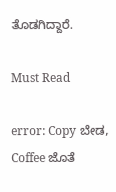ತೊಡಗಿದ್ದಾರೆ.

Must Read

error: Copy ಬೇಡ, Coffee ಜೊತೆ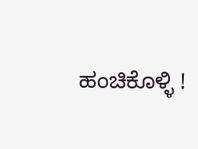ಹಂಚಿಕೊಳ್ಳಿ !